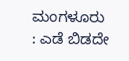ಮಂಗಳೂರು : ಎಡೆ ಬಿಡದೇ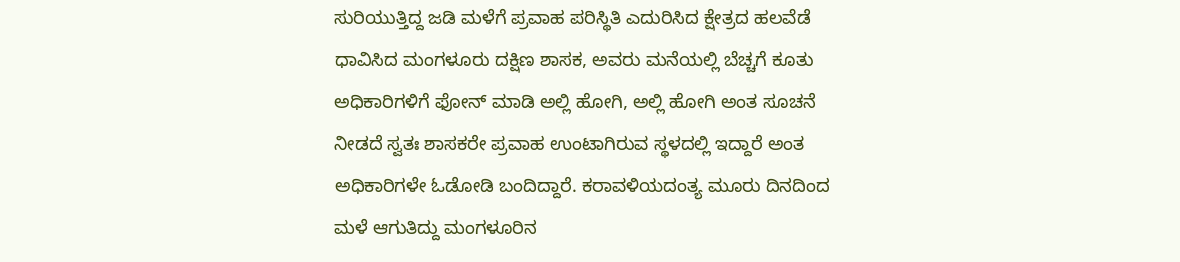ಸುರಿಯುತ್ತಿದ್ದ ಜಡಿ ಮಳೆಗೆ ಪ್ರವಾಹ ಪರಿಸ್ಥಿತಿ ಎದುರಿಸಿದ ಕ್ಷೇತ್ರದ ಹಲವೆಡೆ ಧಾವಿಸಿದ ಮಂಗಳೂರು ದಕ್ಷಿಣ ಶಾಸಕ, ಅವರು ಮನೆಯಲ್ಲಿ ಬೆಚ್ಚಗೆ ಕೂತು ಅಧಿಕಾರಿಗಳಿಗೆ ಫೋನ್ ಮಾಡಿ ಅಲ್ಲಿ ಹೋಗಿ, ಅಲ್ಲಿ ಹೋಗಿ ಅಂತ ಸೂಚನೆ ನೀಡದೆ ಸ್ವತಃ ಶಾಸಕರೇ ಪ್ರವಾಹ ಉಂಟಾಗಿರುವ ಸ್ಥಳದಲ್ಲಿ ಇದ್ದಾರೆ ಅಂತ ಅಧಿಕಾರಿಗಳೇ ಓಡೋಡಿ ಬಂದಿದ್ದಾರೆ. ಕರಾವಳಿಯದಂತ್ಯ ಮೂರು ದಿನದಿಂದ ಮಳೆ ಆಗುತಿದ್ದು ಮಂಗಳೂರಿನ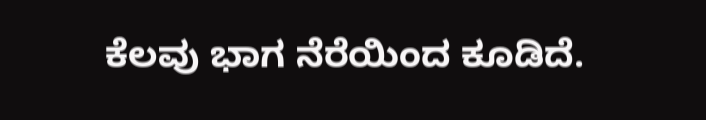ಕೆಲವು ಭಾಗ ನೆರೆಯಿಂದ ಕೂಡಿದೆ.